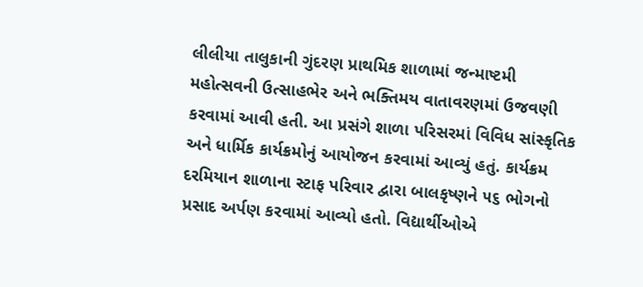લીલીયા તાલુકાની ગુંદરણ પ્રાથમિક શાળામાં જન્માષ્ટમી મહોત્સવની ઉત્સાહભેર અને ભક્તિમય વાતાવરણમાં ઉજવણી કરવામાં આવી હતી. આ પ્રસંગે શાળા પરિસરમાં વિવિધ સાંસ્કૃતિક અને ધાર્મિક કાર્યક્રમોનું આયોજન કરવામાં આવ્યું હતું. કાર્યક્રમ દરમિયાન શાળાના સ્ટાફ પરિવાર દ્વારા બાલકૃષ્ણને ૫૬ ભોગનો પ્રસાદ અર્પણ કરવામાં આવ્યો હતો. વિદ્યાર્થીઓએ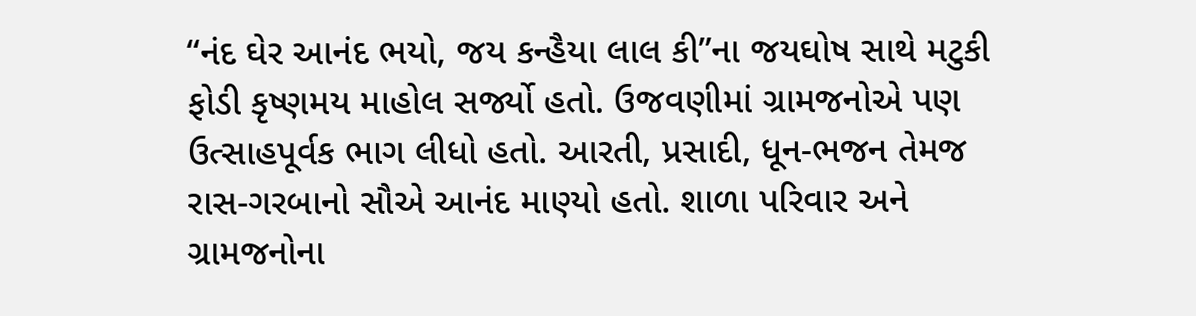“નંદ ઘેર આનંદ ભયો, જય કન્હૈયા લાલ કી”ના જયઘોષ સાથે મટુકી ફોડી કૃષ્ણમય માહોલ સર્જ્યો હતો. ઉજવણીમાં ગ્રામજનોએ પણ ઉત્સાહપૂર્વક ભાગ લીધો હતો. આરતી, પ્રસાદી, ધૂન-ભજન તેમજ રાસ-ગરબાનો સૌએ આનંદ માણ્યો હતો. શાળા પરિવાર અને ગ્રામજનોના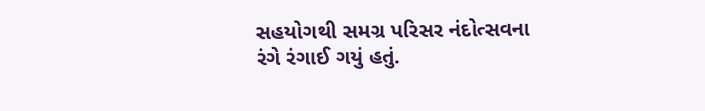સહયોગથી સમગ્ર પરિસર નંદોત્સવના રંગે રંગાઈ ગયું હતું.